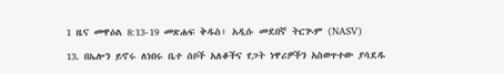1 ዜና መዋዕል 8:13-19 መጽሐፍ ቅዱስ፥ አዲሱ መደበኛ ትርጒም (NASV)

13. በኤሎን ይኖሩ ለነበሩ ቤተ ሰቦች አለቆችና የጋት ነዋሪዎችን አስወጥተው ያሳደዱ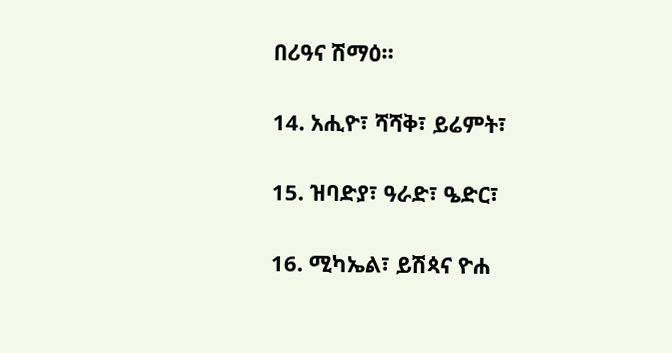በሪዓና ሽማዕ።

14. አሒዮ፣ ሻሻቅ፣ ይሬምት፣

15. ዝባድያ፣ ዓራድ፣ ዔድር፣

16. ሚካኤል፣ ይሽጳና ዮሐ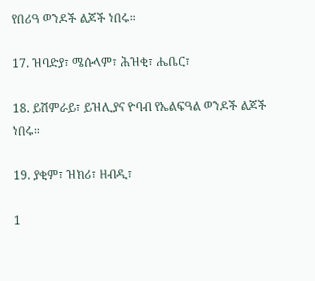የበሪዓ ወንዶች ልጆች ነበሩ።

17. ዝባድያ፣ ሜሱላም፣ ሕዝቂ፣ ሔቤር፣

18. ይሽምራይ፣ ይዝሊያና ዮባብ የኤልፍዓል ወንዶች ልጆች ነበሩ።

19. ያቂም፣ ዝክሪ፣ ዘብዲ፣

1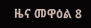ዜና መዋዕል 8